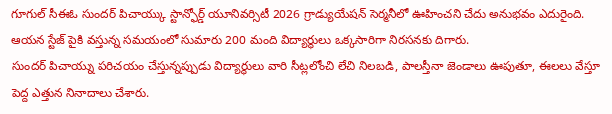గూగుల్ సీఈఓ సుందర్ పిచాయ్కు స్టాన్ఫోర్డ్ యూనివర్సిటీ 2026 గ్రాడ్యుయేషన్ సెర్మనీలో ఊహించని చేదు అనుభవం ఎదురైంది. ఆయన స్టేజ్ పైకి వస్తున్న సమయంలో సుమారు 200 మంది విద్యార్థులు ఒక్కసారిగా నిరసనకు దిగారు.
సుందర్ పిచాయ్ను పరిచయం చేస్తున్నప్పుడు విద్యార్థులు వారి సీట్లలోంచి లేచి నిలబడి, పాలస్తీనా జెండాలు ఊపుతూ, ఈలలు వేస్తూ పెద్ద ఎత్తున నినాదాలు చేశారు.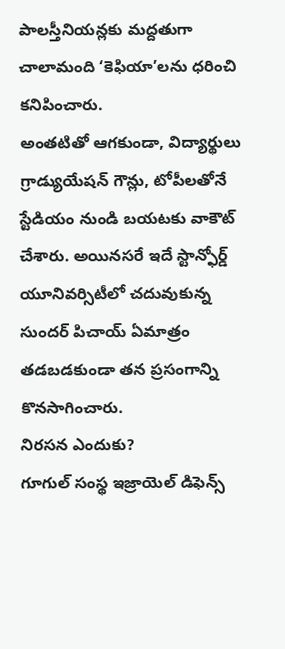పాలస్తీనియన్లకు మద్దతుగా చాలామంది ‘కెఫియా’లను ధరించి కనిపించారు.
అంతటితో ఆగకుండా, విద్యార్థులు గ్రాడ్యుయేషన్ గౌన్లు, టోపీలతోనే స్టేడియం నుండి బయటకు వాకౌట్ చేశారు. అయినసరే ఇదే స్టాన్ఫోర్డ్ యూనివర్సిటీలో చదువుకున్న సుందర్ పిచాయ్ ఏమాత్రం తడబడకుండా తన ప్రసంగాన్ని కొనసాగించారు.
నిరసన ఎందుకు?
గూగుల్ సంస్థ ఇజ్రాయెల్ డిఫెన్స్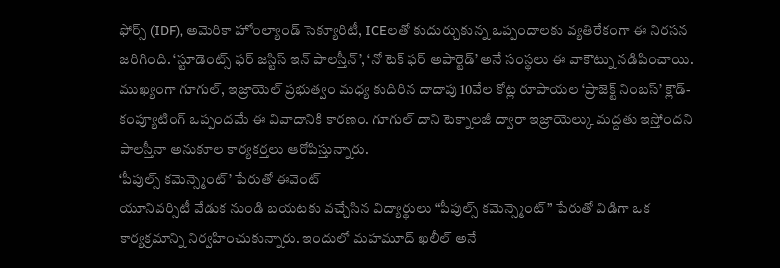ఫోర్స్ (IDF), అమెరికా హోంల్యాండ్ సెక్యూరిటీ, ICEలతో కుదుర్చుకున్న ఒప్పందాలకు వ్యతిరేకంగా ఈ నిరసన జరిగింది. ‘స్టూడెంట్స్ ఫర్ జస్టిస్ ఇన్ పాలస్తీన్’, ‘నో టెక్ ఫర్ అపార్టెడ్’ అనే సంస్థలు ఈ వాకౌట్ను నడిపించాయి.
ముఖ్యంగా గూగుల్, ఇజ్రాయెల్ ప్రభుత్వం మధ్య కుదిరిన దాదాపు 10వేల కోట్ల రూపాయల ‘ప్రాజెక్ట్ నింబస్’ క్లౌడ్-కంప్యూటింగ్ ఒప్పందమే ఈ వివాదానికి కారణం. గూగుల్ దాని టెక్నాలజీ ద్వారా ఇజ్రాయెల్కు మద్దతు ఇస్తోందని పాలస్తీనా అనుకూల కార్యకర్తలు ఆరోపిస్తున్నారు.
‘పీపుల్స్ కమెన్స్మెంట్’ పేరుతో ఈవెంట్
యూనివర్సిటీ వేడుక నుండి బయటకు వచ్చేసిన విద్యార్థులు “పీపుల్స్ కమెన్స్మెంట్” పేరుతో విడిగా ఒక కార్యక్రమాన్ని నిర్వహించుకున్నారు. ఇందులో మహమూద్ ఖలీల్ అనే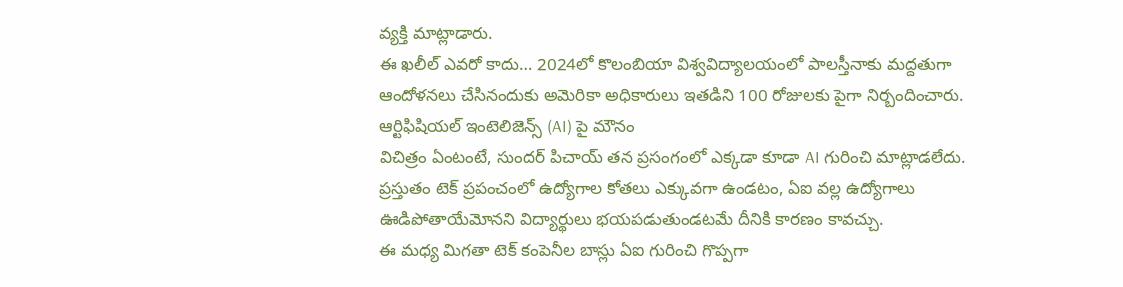వ్యక్తి మాట్లాడారు.
ఈ ఖలీల్ ఎవరో కాదు… 2024లో కొలంబియా విశ్వవిద్యాలయంలో పాలస్తీనాకు మద్దతుగా ఆందోళనలు చేసినందుకు అమెరికా అధికారులు ఇతడిని 100 రోజులకు పైగా నిర్బందించారు.
ఆర్టిఫిషియల్ ఇంటెలిజెన్స్ (AI) పై మౌనం
విచిత్రం ఏంటంటే, సుందర్ పిచాయ్ తన ప్రసంగంలో ఎక్కడా కూడా AI గురించి మాట్లాడలేదు. ప్రస్తుతం టెక్ ప్రపంచంలో ఉద్యోగాల కోతలు ఎక్కువగా ఉండటం, ఏఐ వల్ల ఉద్యోగాలు ఊడిపోతాయేమోనని విద్యార్థులు భయపడుతుండటమే దీనికి కారణం కావచ్చు.
ఈ మధ్య మిగతా టెక్ కంపెనీల బాస్లు ఏఐ గురించి గొప్పగా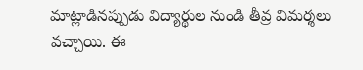మాట్లాడినప్పుడు విద్యార్థుల నుండి తీవ్ర విమర్శలు వచ్చాయి. ఈ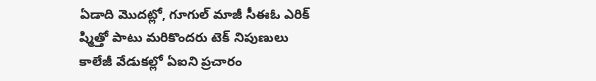ఏడాది మొదట్లో, గూగుల్ మాజీ సీఈఓ ఎరిక్ ష్మిత్తో పాటు మరికొందరు టెక్ నిపుణులు కాలేజీ వేడుకల్లో ఏఐని ప్రచారం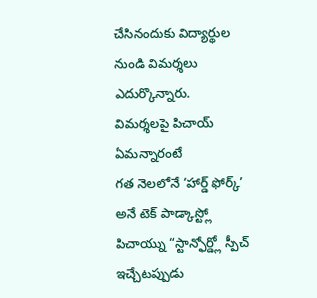చేసినందుకు విద్యార్థుల నుండి విమర్శలు ఎదుర్కొన్నారు.
విమర్శలపై పిచాయ్ ఏమన్నారంటే
గత నెలలోనే ‘హార్డ్ ఫోర్క్’ అనే టెక్ పాడ్కాస్ట్లో పిచాయ్ను “స్టాన్ఫోర్డ్లో స్పీచ్ ఇచ్చేటప్పుడు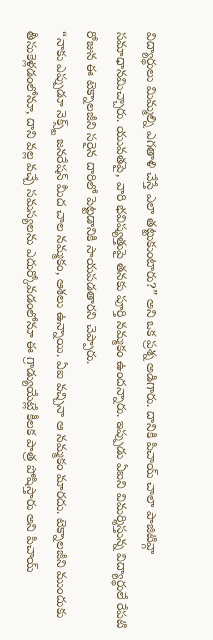విద్యార్థులు మిమ్మల్ని ఎగతాళి చేస్తే ఎలా తట్టుకుంటారు?” అని ఒక ప్రశ్న అడిగారు. దానికి పిచాయ్ చాలా పాజిటివ్గా సమాధానమిచ్చారు. యువతపై, వారి భవిష్యత్తుపై తనకు పూర్తి నమ్మకం ఉందన్నారు. ఇప్పుడు ఏఐని విమర్శిస్తున్న విద్యార్థులే రేపటి రోజున ఈ టెక్నాలజీని సరైన దారిలో పెట్టడానికి సాయపడతారని చెప్పారు.
“నాకు ఎప్పుడూ నెక్స్ట్ జనరేషన్ మీద చాల నమ్మకం, ఆశలు ఉన్నాయి. ఏఐ వచ్చినా ఆ నమ్మకం మారదు. టెక్నాలజీని ముందుకు తీసుకెళ్లడంలోనూ, దాని వల్ల వచ్చే సమస్యలను ఎదుర్కోవడంలోనూ ఈ గ్రాడ్యుయేట్లే కీలక పాత్ర పోషిస్తారు అని పిచాయ్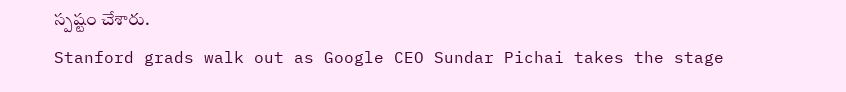స్పష్టం చేశారు.
Stanford grads walk out as Google CEO Sundar Pichai takes the stage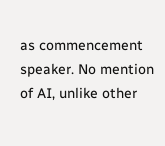as commencement speaker. No mention of AI, unlike other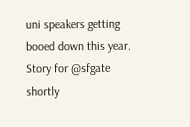uni speakers getting booed down this year. Story for @sfgate shortly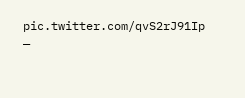pic.twitter.com/qvS2rJ91Ip
—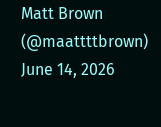Matt Brown (@maattttbrown) June 14, 2026